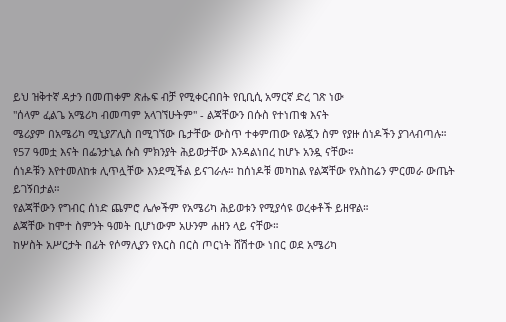ይህ ዝቅተኛ ዳታን በመጠቀም ጽሑፍ ብቻ የሚቀርብበት የቢቢሲ አማርኛ ድረ ገጽ ነው
"ሰላም ፈልጌ አሜሪካ ብመጣም አላገኘሁትም" - ልጃቸውን በሱስ የተነጠቁ እናት
ሜሪያም በአሜሪካ ሚኒያፖሊስ በሚገኘው ቤታቸው ውስጥ ተቀምጠው የልጇን ስም የያዙ ሰነዶችን ያገላብጣሉ።
የ57 ዓመቷ እናት በፌንታኒል ሱስ ምክንያት ሕይወታቸው እንዳልነበረ ከሆኑ አንዷ ናቸው።
ሰነዶቹን እየተመለከቱ ሊጥሏቸው እንደሚችል ይናገራሉ። ከሰነዶቹ መካከል የልጃቸው የአስከሬን ምርመራ ውጤት ይገኝበታል።
የልጃቸውን የግብር ሰነድ ጨምሮ ሌሎችም የአሜሪካ ሕይወቱን የሚያሳዩ ወረቀቶች ይዘዋል።
ልጃቸው ከሞተ ስምንት ዓመት ቢሆነውም አሁንም ሐዘን ላይ ናቸው።
ከሦስት አሥርታት በፊት የሶማሊያን የእርስ በርስ ጦርነት ሸሽተው ነበር ወደ አሜሪካ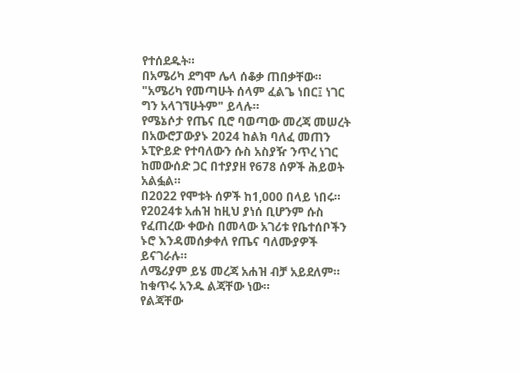የተሰደዱት።
በአሜሪካ ደግሞ ሌላ ሰቆቃ ጠበቃቸው።
"አሜሪካ የመጣሁት ሰላም ፈልጌ ነበር፤ ነገር ግን አላገኘሁትም" ይላሉ።
የሜኔሶታ የጤና ቢሮ ባወጣው መረጃ መሠረት በአውሮፓውያኑ 2024 ከልክ ባለፈ መጠን ኦፒዮይድ የተባለውን ሱስ አስያዥ ንጥረ ነገር ከመውሰድ ጋር በተያያዘ የ678 ሰዎች ሕይወት አልፏል።
በ2022 የሞቱት ሰዎች ከ1,000 በላይ ነበሩ። የ2024ቱ አሐዝ ከዚህ ያነሰ ቢሆንም ሱስ የፈጠረው ቀውስ በመላው አገሪቱ የቤተሰቦችን ኑሮ እንዳመሰቃቀለ የጤና ባለሙያዎች ይናገራሉ።
ለሜሪያም ይሄ መረጃ አሐዝ ብቻ አይደለም። ከቁጥሩ አንዱ ልጃቸው ነው።
የልጃቸው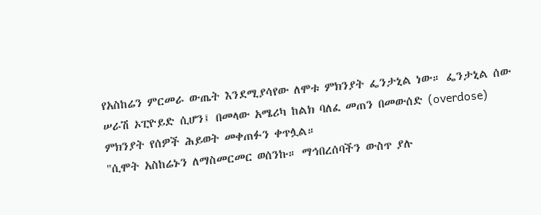የአስከሬን ምርመራ ውጤት እንደሚያሳየው ለሞቱ ምክንያት ፌንታኒል ነው። ፌንታኒል ሰው ሠራሽ ኦፒዮይድ ሲሆን፤ በመላው አሜሪካ ከልክ ባለፈ መጠን በመውሰድ (overdose) ምክንያት የሰዎች ሕይወት መቀጠፉን ቀጥሏል።
"ሲሞት አስከሬኑን ለማስመርመር ወሰንኩ። ማኅበረሰባችን ውስጥ ያሉ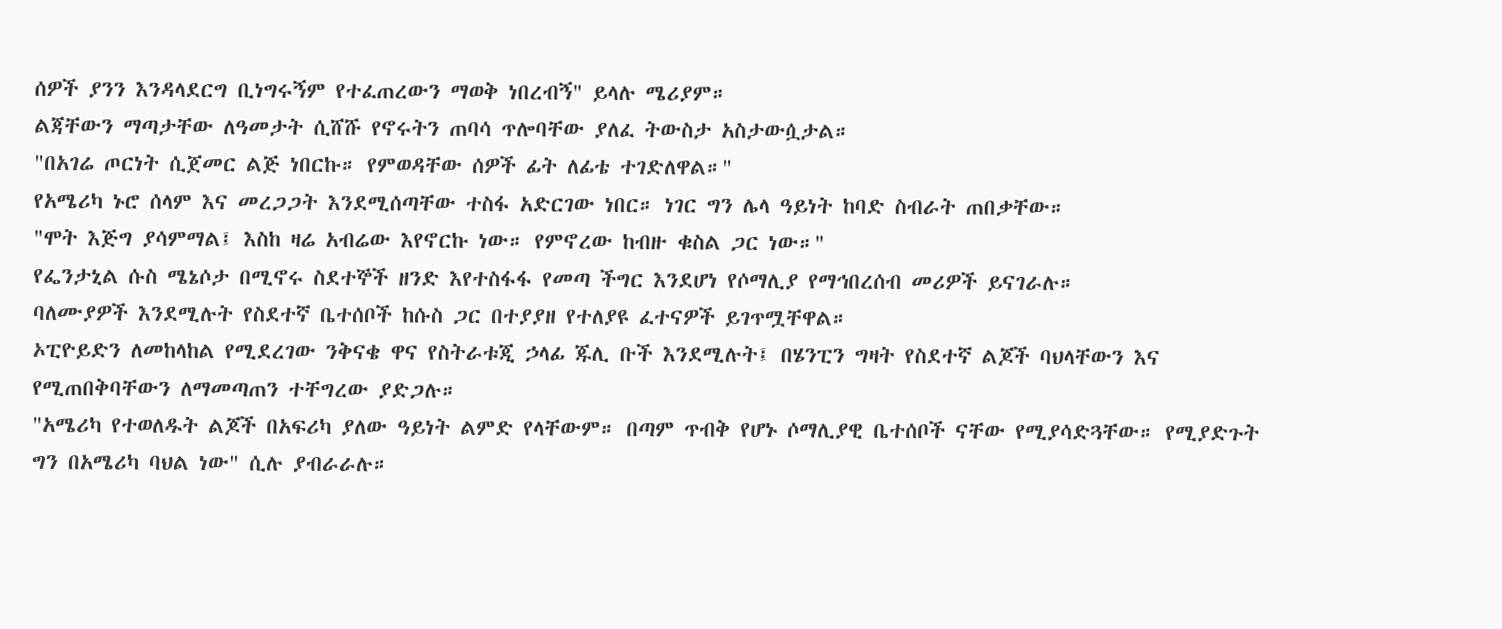ሰዎች ያንን እንዳላደርግ ቢነግሩኝም የተፈጠረውን ማወቅ ነበረብኝ" ይላሉ ሜሪያም።
ልጃቸውን ማጣታቸው ለዓመታት ሲሸሹ የኖሩትን ጠባሳ ጥሎባቸው ያለፈ ትውስታ አስታውሷታል።
"በአገሬ ጦርነት ሲጀመር ልጅ ነበርኩ። የምወዳቸው ሰዎች ፊት ለፊቴ ተገድለዋል።"
የአሜሪካ ኑሮ ሰላም እና መረጋጋት እንደሚሰጣቸው ተስፋ አድርገው ነበር። ነገር ግን ሌላ ዓይነት ከባድ ስብራት ጠበቃቸው።
"ሞት እጅግ ያሳምማል፤ እስከ ዛሬ አብሬው እየኖርኩ ነው። የምኖረው ከብዙ ቁስል ጋር ነው።"
የፌንታኒል ሱስ ሜኔሶታ በሚኖሩ ስደተኞች ዘንድ እየተስፋፋ የመጣ ችግር እንደሆነ የሶማሊያ የማኅበረሰብ መሪዎች ይናገራሉ።
ባለሙያዎች እንደሚሉት የስደተኛ ቤተሰቦች ከሱስ ጋር በተያያዘ የተለያዩ ፈተናዎች ይገጥሟቸዋል።
ኦፒዮይድን ለመከላከል የሚደረገው ንቅናቄ ዋና የስትራቱጂ ኃላፊ ጁሊ ቡች እንደሚሉት፤ በሄንፒን ግዛት የስደተኛ ልጆች ባህላቸውን እና የሚጠበቅባቸውን ለማመጣጠን ተቸግረው ያድጋሉ።
"አሜሪካ የተወለዱት ልጆች በአፍሪካ ያለው ዓይነት ልምድ የላቸውም። በጣም ጥብቅ የሆኑ ሶማሊያዊ ቤተሰቦች ናቸው የሚያሳድጓቸው። የሚያድጉት ግን በአሜሪካ ባህል ነው" ሲሉ ያብራራሉ።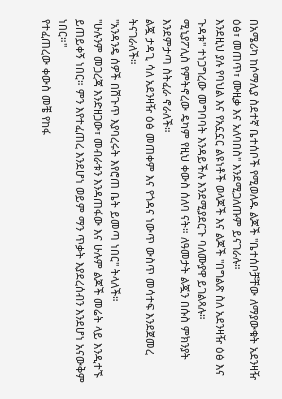በአሜሪካ ከሶማሊያ ስደተኛ ቤተሰቦች የሚወለዱ ልጆች "ቤተሰቦቻቸው ለማያውቁት አደንዛዥ ዕፅ፣ መጠጥ፣ ሙዚቃ እና አለባበስ" እንደሚጋለጡም ይናገራሉ።
እንደዚህ ያሉ የባህል እና የአኗኗር ልዩነቶች ወላጆች እና ልጆች "በግልጽ ስለ አደንዛዥ ዕፅ እና ጉዳቱ" ተነጋግረው መግባባት እንዳይችሉ እንደሚያደርጉ ባለሙያዋ ይገልጻሉ።
ሚኒያፖሊስ የምትኖረው ዴካም የዚህ ቀውስ ሰለባ ናት። ለዓመታት ልጇን በሱስ ምክንያት እንደምታጣ ስትፈራ ኖራለች።
ልጇ ታዳጊ ሳለ አደንዛዥ ዕፅ መጠቀም እና የጎዳና ነውጥ ውስጥ መሳተፍ እንደጀመረ ትናገራለች።
"አንዳንዴ ሰዎች በሽጉጥ እያባረሩት እየሮጠ ቤት ይመጣ ነበር" ትላለች።
"ሁሉንም መጋረጃ እንድዘጋው፣ መብራቱን እንዳጠፋው እና ሁሉም ልጆች መሬት ላይ እንዲተኙ ይጠይቀኝ ነበር። ምን እየተፈጠረ እንደሆነ ወይም ማን ጥቃት እያደረሰብን እንደሆነ አናውቅም ነበር።"
የተፈጠረው ቀውስ መቼ የከፋ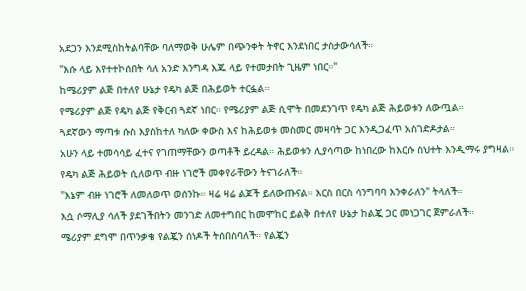አደጋን እንደሚስከትልባቸው ባለማወቅ ሁሌም በጭንቀት ትኖር እንደነበር ታስታውሳለች።
"እሱ ላይ እየተተኮሰበት ሳለ አንድ እንግዳ እጁ ላይ የተመታበት ጊዜም ነበር።"
ከሜሪያም ልጅ በተለየ ሁኔታ የዴካ ልጅ በሕይወት ተርፏል።
የሜሪያም ልጅ የዴካ ልጅ የቅርብ ጓደኛ ነበር። የሜሪያም ልጅ ሲሞት በመደንገጥ የዴካ ልጅ ሕይወቱን ለውጧል።
ጓደኛውን ማጣቱ ሱስ እያስከተለ ካለው ቀውስ እና ከሕይወቱ መስመር መዛባት ጋር እንዲጋፈጥ አስገድዶታል።
አሁን ላይ ተመሳሳይ ፈተና የገጠማቸውን ወጣቶች ይረዳል። ሕይወቱን ሊያሳጣው ከነበረው ከእርሱ ስህተት እንዲማሩ ያግዛል።
የዴካ ልጅ ሕይወት ሲለወጥ ብዙ ነገሮች መቀየራቸውን ትናገራለች።
"እኔም ብዙ ነገሮች ለመለወጥ ወሰንኩ። ዛሬ ዛሬ ልጆች ይለውጡናል። እርስ በርስ ሳንግባባ እንቀራለን" ትላለች።
እሷ ሶማሊያ ሳለች ያደገችበትን መንገድ ለመተግበር ከመሞከር ይልቅ በተለየ ሁኔታ ከልጇ ጋር መነጋገር ጀምራለች።
ሜሪያም ደግሞ በጥንቃቄ የልጇን ሰነዶች ትሰበስባለች። የልጇን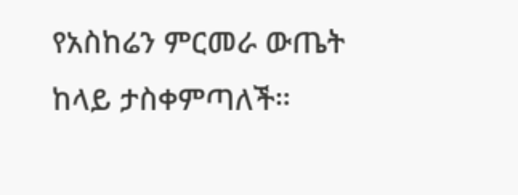የአስከሬን ምርመራ ውጤት ከላይ ታስቀምጣለች።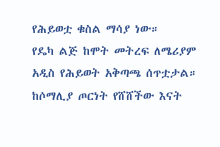የሕይወቷ ቁስል ማሳያ ነው።
የዴካ ልጅ ከሞት መትረፍ ለሜሪያም አዲስ የሕይወት አቅጣጫ ሰጥቷታል።
ከሶማሊያ ጦርነት የሸሸችው እናት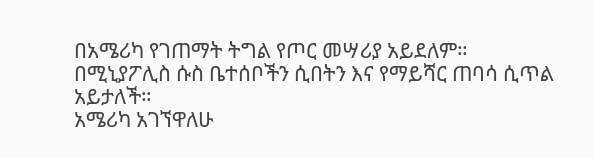በአሜሪካ የገጠማት ትግል የጦር መሣሪያ አይደለም።
በሚኒያፖሊስ ሱስ ቤተሰቦችን ሲበትን እና የማይሻር ጠባሳ ሲጥል አይታለች።
አሜሪካ አገኘዋለሁ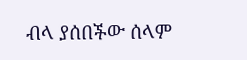ብላ ያሰበችው ሰላም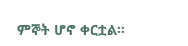ምኞት ሆኖ ቀርቷል።